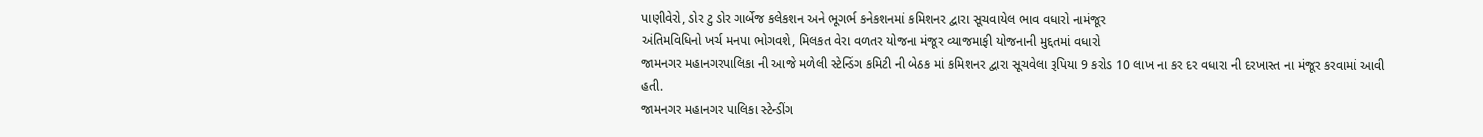પાણીવેરો, ડોર ટુ ડોર ગાર્બેજ કલેકશન અને ભૂગર્ભ કનેકશનમાં કમિશનર દ્વારા સૂચવાયેલ ભાવ વધારો નામંજૂર
અંતિમવિધિનો ખર્ચ મનપા ભોગવશે, મિલકત વેરા વળતર યોજના મંજૂર વ્યાજમાફી યોજનાની મુદ્દતમાં વધારો
જામનગર મહાનગરપાલિકા ની આજે મળેલી સ્ટેન્ડિંગ કમિટી ની બેઠક માં કમિશનર દ્વારા સૂચવેલા રૂપિયા 9 કરોડ 10 લાખ ના કર દર વધારા ની દરખાસ્ત ના મંજૂર કરવામાં આવી હતી.
જામનગર મહાનગર પાલિકા સ્ટેન્ડીંગ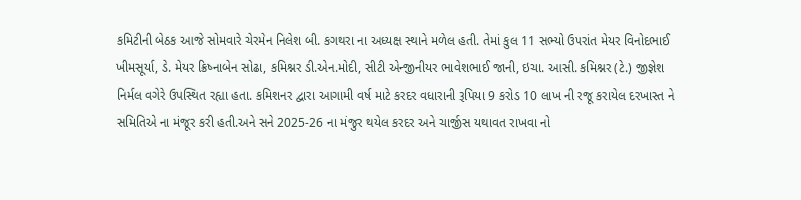કમિટીની બેઠક આજે સોમવારે ચેરમેન નિલેશ બી. કગથરા ના અધ્યક્ષ સ્થાને મળેલ હતી. તેમાં કુલ 11 સભ્યો ઉપરાંત મેયર વિનોદભાઈ ખીમસૂર્યા, ડે. મેયર ક્રિષ્નાબેન સોઢા, કમિશ્નર ડી.એન.મોદી, સીટી એન્જીનીયર ભાવેશભાઈ જાની, ઇચા. આસી. કમિશ્નર (ટે.) જીજ્ઞેશ નિર્મલ વગેરે ઉપસ્થિત રહ્યા હતા. કમિશનર દ્વારા આગામી વર્ષ માટે કરદર વધારાની રૂપિયા 9 કરોડ 10 લાખ ની રજૂ કરાયેલ દરખાસ્ત ને સમિતિએ ના મંજૂર કરી હતી.અને સને 2025-26 ના મંજુર થયેલ કરદર અને ચાર્જીસ યથાવત રાખવા નો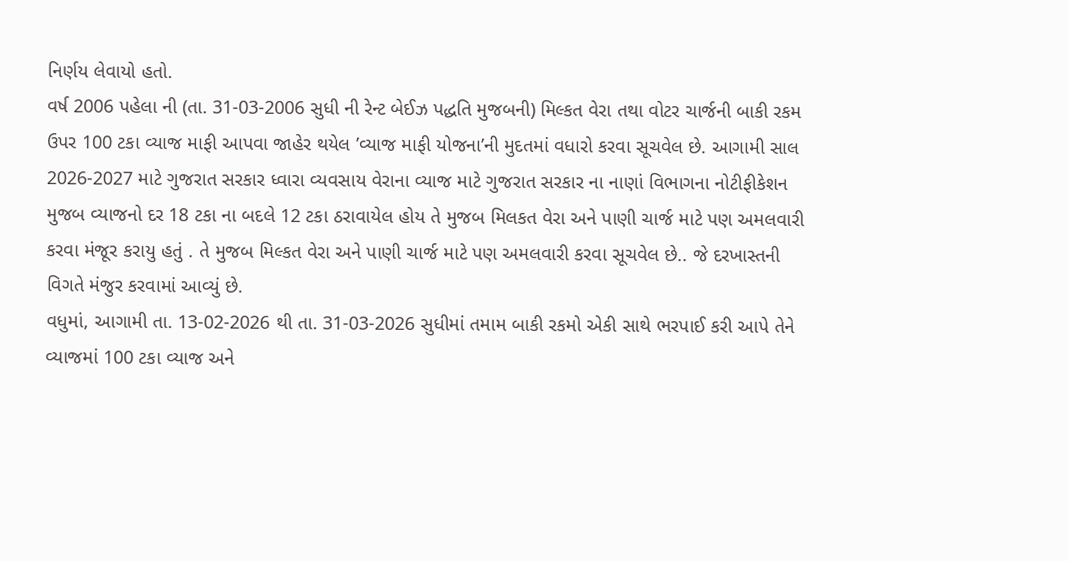નિર્ણય લેવાયો હતો.
વર્ષ 2006 પહેલા ની (તા. 31-03-2006 સુધી ની રેન્ટ બેઈઝ પદ્ધતિ મુજબની) મિલ્કત વેરા તથા વોટર ચાર્જની બાકી રકમ ઉપર 100 ટકા વ્યાજ માફી આપવા જાહેર થયેલ ’વ્યાજ માફી યોજના’ની મુદતમાં વધારો કરવા સૂચવેલ છે. આગામી સાલ 2026-2027 માટે ગુજરાત સરકાર ધ્વારા વ્યવસાય વેરાના વ્યાજ માટે ગુજરાત સરકાર ના નાણાં વિભાગના નોટીફીકેશન મુજબ વ્યાજનો દર 18 ટકા ના બદલે 12 ટકા ઠરાવાયેલ હોય તે મુજબ મિલકત વેરા અને પાણી ચાર્જ માટે પણ અમલવારી કરવા મંજૂર કરાયુ હતું . તે મુજબ મિલ્કત વેરા અને પાણી ચાર્જ માટે પણ અમલવારી કરવા સૂચવેલ છે.. જે દરખાસ્તની વિગતે મંજુર કરવામાં આવ્યું છે.
વધુમાં, આગામી તા. 13-02-2026 થી તા. 31-03-2026 સુધીમાં તમામ બાકી રકમો એકી સાથે ભરપાઈ કરી આપે તેને વ્યાજમાં 100 ટકા વ્યાજ અને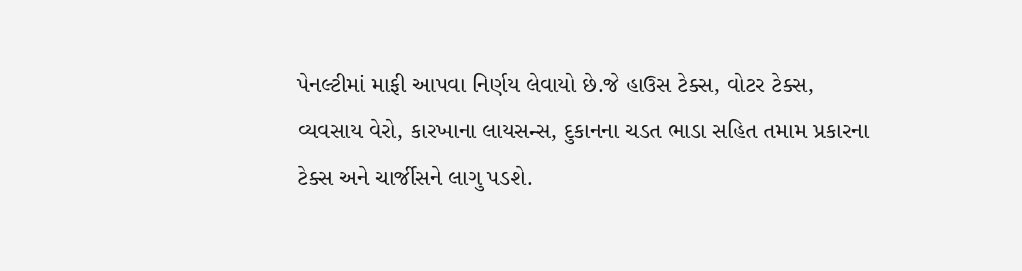પેનલ્ટીમાં માફી આપવા નિર્ણય લેવાયો છે.જે હાઉસ ટેક્સ, વોટર ટેક્સ, વ્યવસાય વેરો, કારખાના લાયસન્સ, દુકાનના ચડત ભાડા સહિત તમામ પ્રકારના ટેક્સ અને ચાર્જીસને લાગુ પડશે.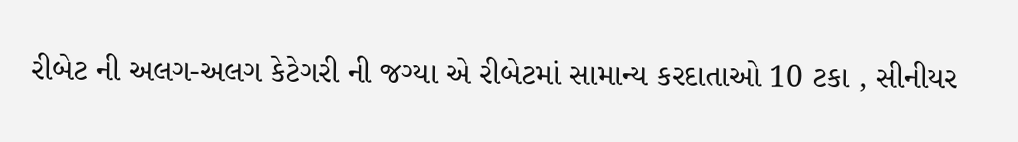રીબેટ ની અલગ-અલગ કેટેગરી ની જગ્યા એ રીબેટમાં સામાન્ય કરદાતાઓ 10 ટકા , સીનીયર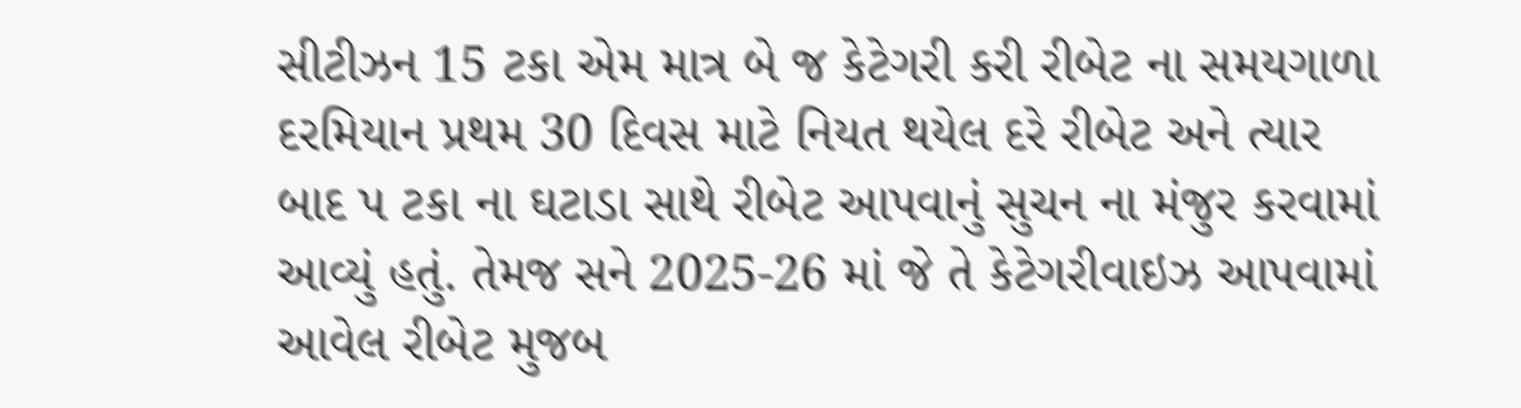સીટીઝન 15 ટકા એમ માત્ર બે જ કેટેગરી કરી રીબેટ ના સમયગાળા દરમિયાન પ્રથમ 30 દિવસ માટે નિયત થયેલ દરે રીબેટ અને ત્યાર બાદ પ ટકા ના ઘટાડા સાથે રીબેટ આપવાનું સુચન ના મંજુર કરવામાં આવ્યું હતું. તેમજ સને 2025-26 માં જે તે કેટેગરીવાઇઝ આપવામાં આવેલ રીબેટ મુજબ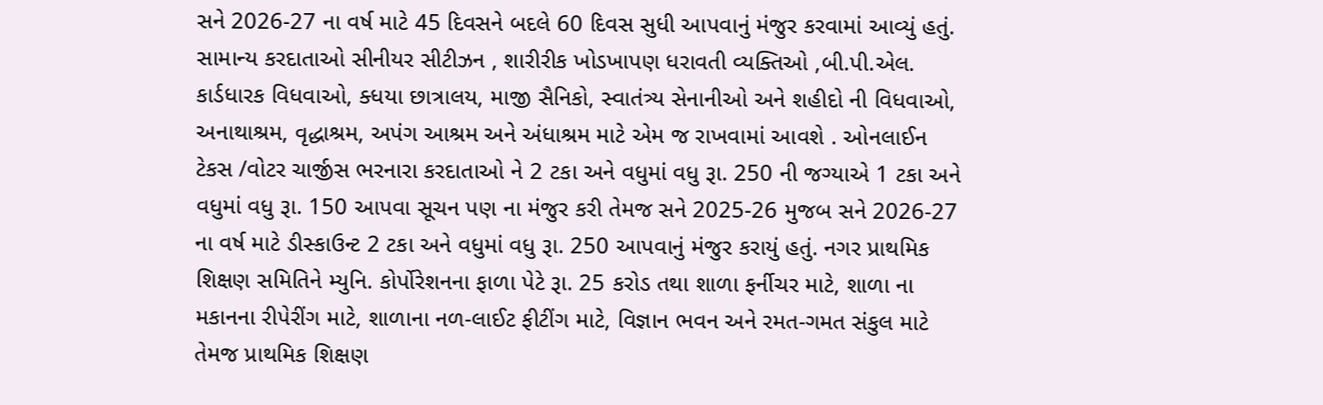સને 2026-27 ના વર્ષ માટે 45 દિવસને બદલે 60 દિવસ સુધી આપવાનું મંજુર કરવામાં આવ્યું હતું.
સામાન્ય કરદાતાઓ સીનીયર સીટીઝન , શારીરીક ખોડખાપણ ધરાવતી વ્યક્તિઓ ,બી.પી.એલ. કાર્ડધારક વિધવાઓ, ક્ધયા છાત્રાલય, માજી સૈનિકો, સ્વાતંત્ર્ય સેનાનીઓ અને શહીદો ની વિધવાઓ, અનાથાશ્રમ, વૃદ્ધાશ્રમ, અપંગ આશ્રમ અને અંધાશ્રમ માટે એમ જ રાખવામાં આવશે . ઓનલાઈન ટેકસ /વોટર ચાર્જીસ ભરનારા કરદાતાઓ ને 2 ટકા અને વધુમાં વધુ રૂા. 250 ની જગ્યાએ 1 ટકા અને વધુમાં વધુ રૂા. 150 આપવા સૂચન પણ ના મંજુર કરી તેમજ સને 2025-26 મુજબ સને 2026-27 ના વર્ષ માટે ડીસ્કાઉન્ટ 2 ટકા અને વધુમાં વધુ રૂા. 250 આપવાનું મંજુર કરાયું હતું. નગર પ્રાથમિક શિક્ષણ સમિતિને મ્યુનિ. કોર્પોરેશનના ફાળા પેટે રૂા. 25 કરોડ તથા શાળા ફર્નીચર માટે, શાળા ના મકાનના રીપેરીંગ માટે, શાળાના નળ-લાઈટ ફીટીંગ માટે, વિજ્ઞાન ભવન અને રમત-ગમત સંકુલ માટે તેમજ પ્રાથમિક શિક્ષણ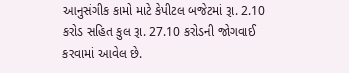આનુસંગીક કામો માટે કેપીટલ બજેટમાં રૂા. 2.10 કરોડ સહિત કુલ રૂા. 27.10 કરોડની જોગવાઈ કરવામાં આવેલ છે.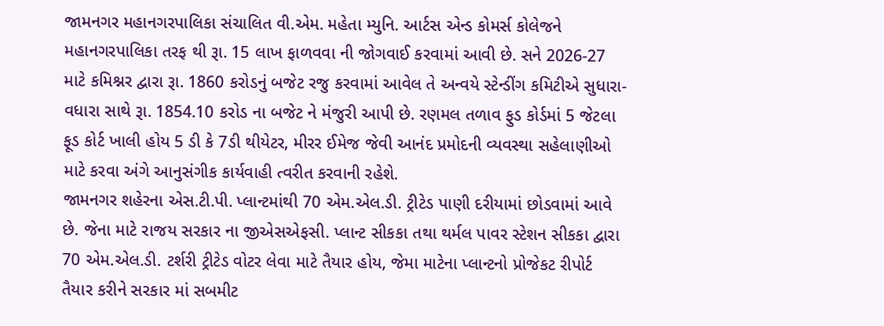જામનગર મહાનગરપાલિકા સંચાલિત વી.એમ. મહેતા મ્યુનિ. આર્ટસ એન્ડ કોમર્સ કોલેજને મહાનગરપાલિકા તરફ થી રૂા. 15 લાખ ફાળવવા ની જોગવાઈ કરવામાં આવી છે. સને 2026-27 માટે કમિશ્નર દ્વારા રૂા. 1860 કરોડનું બજેટ રજુ કરવામાં આવેલ તે અન્વયે સ્ટેન્ડીંગ કમિટીએ સુધારા-વધારા સાથે રૂા. 1854.10 કરોડ ના બજેટ ને મંજુરી આપી છે. રણમલ તળાવ ફુડ કોર્ડમાં 5 જેટલા ફૂડ કોર્ટ ખાલી હોય 5 ડી કે 7ડી થીયેટર, મીરર ઈમેજ જેવી આનંદ પ્રમોદની વ્યવસ્થા સહેલાણીઓ માટે કરવા અંગે આનુસંગીક કાર્યવાહી ત્વરીત કરવાની રહેશે.
જામનગર શહેરના એસ.ટી.પી. પ્લાન્ટમાંથી 70 એમ.એલ.ડી. ટ્રીટેડ પાણી દરીયામાં છોડવામાં આવે છે. જેના માટે રાજય સરકાર ના જીએસએફસી. પ્લાન્ટ સીકકા તથા થર્મલ પાવર સ્ટેશન સીકકા દ્વારા 70 એમ.એલ.ડી. ટર્શરી ટ્રીટેડ વોટર લેવા માટે તૈયાર હોય, જેમા માટેના પ્લાન્ટનો પ્રોજેકટ રીપોર્ટ તૈયાર કરીને સરકાર માં સબમીટ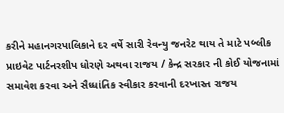કરીને મહાનગરપાલિકાને દર વર્ષે સારી રેવન્યુ જનરેટ થાય તે માટે પબ્લીક પ્રાઇવેટ પાર્ટનરશીપ ધોરણે અથવા રાજય / કેન્દ્ર સરકાર ની કોઈ યોજનામાં સમાવેશ કરવા અને સૈધ્ધાંતિક સ્વીકાર કરવાની દરખાસ્ત રાજય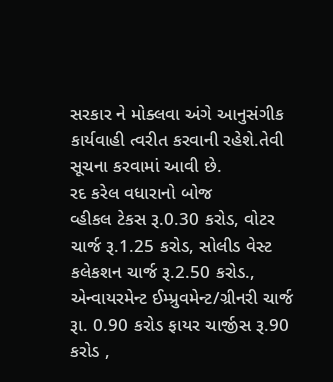સરકાર ને મોક્લવા અંગે આનુસંગીક કાર્યવાહી ત્વરીત કરવાની રહેશે.તેવી સૂચના કરવામાં આવી છે.
રદ કરેલ વધારાનો બોજ
વ્હીકલ ટેકસ રૂ.0.30 કરોડ, વોટર ચાર્જ રૂ.1.25 કરોડ, સોલીડ વેસ્ટ કલેકશન ચાર્જ રૂ.2.50 કરોડ., એન્વાયરમેન્ટ ઈમ્પ્રુવમેન્ટ/ગ્રીનરી ચાર્જ રૂા. 0.90 કરોડ ફાયર ચાર્જીસ રૂ.90 કરોડ ,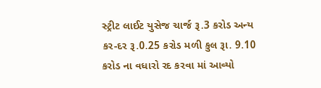સ્ટ્રીટ લાઈટ યુસેજ ચાર્જ રૂ.3 કરોડ અન્ય કર-દર રૂ.0.25 કરોડ મળી કુલ રૂા. 9.10 કરોડ ના વધારો રદ કરવા માં આવ્યો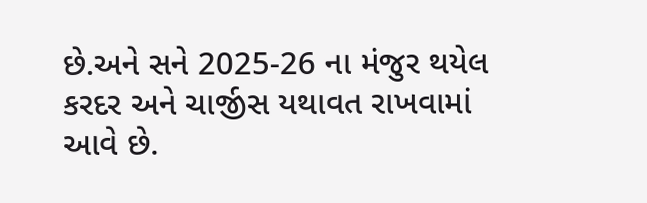છે.અને સને 2025-26 ના મંજુર થયેલ કરદર અને ચાર્જીસ યથાવત રાખવામાં આવે છે.